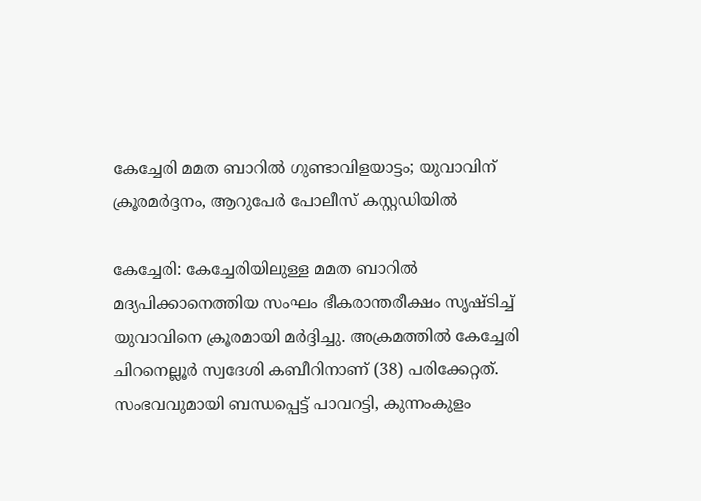കേച്ചേരി മമത ബാറിൽ ഗുണ്ടാവിളയാട്ടം; യുവാവിന് ക്രൂരമർദ്ദനം, ആറുപേർ പോലീസ് കസ്റ്റഡിയിൽ

കേച്ചേരി: കേച്ചേരിയിലുള്ള മമത ബാറിൽ മദ്യപിക്കാനെത്തിയ സംഘം ഭീകരാന്തരീക്ഷം സൃഷ്ടിച്ച് യുവാവിനെ ക്രൂരമായി മർദ്ദിച്ചു. അക്രമത്തിൽ കേച്ചേരി ചിറനെല്ലൂർ സ്വദേശി കബീറിനാണ് (38) പരിക്കേറ്റത്. സംഭവവുമായി ബന്ധപ്പെട്ട് പാവറട്ടി, കുന്നംകുളം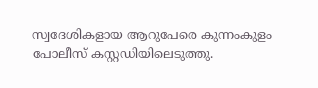സ്വദേശികളായ ആറുപേരെ കുന്നംകുളം പോലീസ് കസ്റ്റഡിയിലെടുത്തു.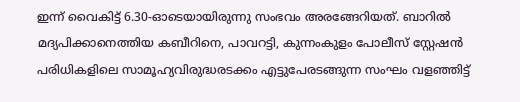ഇന്ന് വൈകിട്ട് 6.30-ഓടെയായിരുന്നു സംഭവം അരങ്ങേറിയത്. ബാറിൽ മദ്യപിക്കാനെത്തിയ കബീറിനെ, പാവറട്ടി, കുന്നംകുളം പോലീസ് സ്റ്റേഷൻ പരിധികളിലെ സാമൂഹ്യവിരുദ്ധരടക്കം എട്ടുപേരടങ്ങുന്ന സംഘം വളഞ്ഞിട്ട്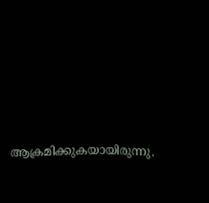ആക്രമിക്കുകയായിരുന്നു.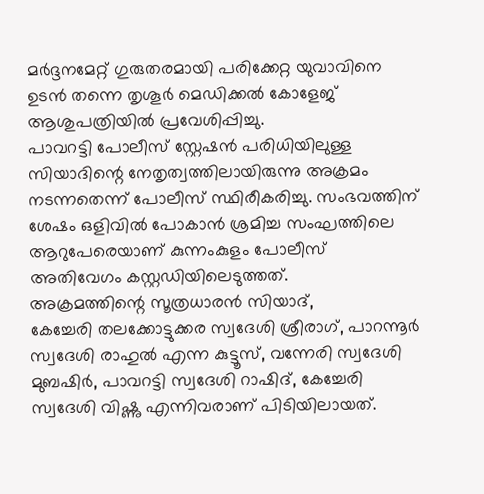മർദ്ദനമേറ്റ് ഗുരുതരമായി പരിക്കേറ്റ യുവാവിനെ ഉടൻ തന്നെ തൃശൂർ മെഡിക്കൽ കോളേജ് ആശുപത്രിയിൽ പ്രവേശിപ്പിച്ചു.
പാവറട്ടി പോലീസ് സ്റ്റേഷൻ പരിധിയിലുള്ള സിയാദിന്റെ നേതൃത്വത്തിലായിരുന്നു അക്രമം നടന്നതെന്ന് പോലീസ് സ്ഥിരീകരിച്ചു. സംഭവത്തിന് ശേഷം ഒളിവിൽ പോകാൻ ശ്രമിച്ച സംഘത്തിലെ ആറുപേരെയാണ് കുന്നംകുളം പോലീസ് അതിവേഗം കസ്റ്റഡിയിലെടുത്തത്.
അക്രമത്തിന്റെ സൂത്രധാരൻ സിയാദ്,
കേച്ചേരി തലക്കോട്ടുക്കര സ്വദേശി ശ്രീരാഗ്, പാറന്നൂർ സ്വദേശി രാഹുൽ എന്ന കുട്ടൂസ്, വന്നേരി സ്വദേശി മുബഷിർ, പാവറട്ടി സ്വദേശി റാഷിദ്, കേച്ചേരി സ്വദേശി വിഷ്ണു എന്നിവരാണ് പിടിയിലായത്.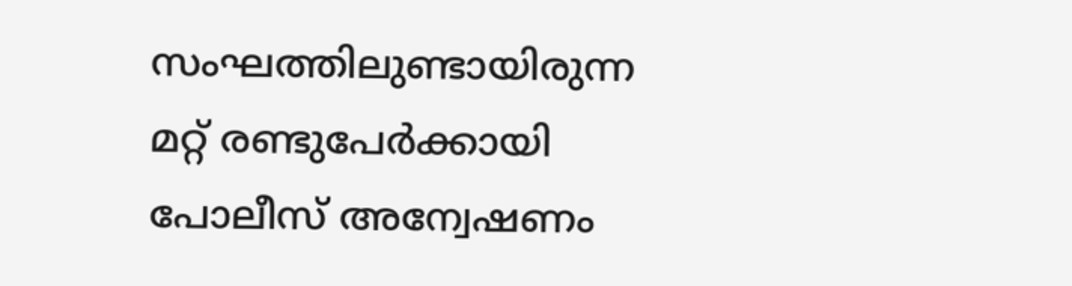സംഘത്തിലുണ്ടായിരുന്ന മറ്റ് രണ്ടുപേർക്കായി പോലീസ് അന്വേഷണം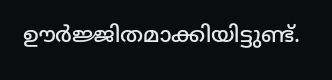ഊർജ്ജിതമാക്കിയിട്ടുണ്ട്.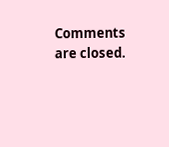Comments are closed.